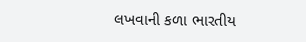લખવાની કળા ભારતીય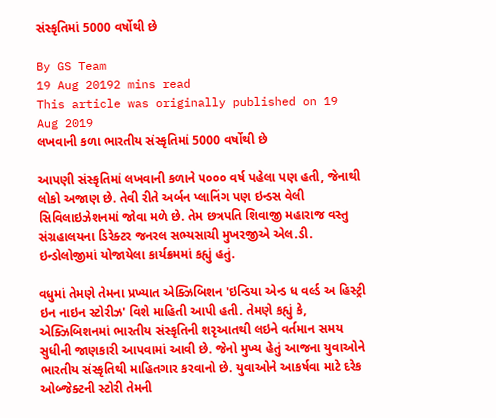સંસ્કૃતિમાં 5000 વર્ષોથી છે

By GS Team
19 Aug 20192 mins read
This article was originally published on 19 Aug 2019
લખવાની કળા ભારતીય સંસ્કૃતિમાં 5000 વર્ષોથી છે

આપણી સંસ્કૃતિમાં લખવાની કળાને ૫૦૦૦ વર્ષ પહેલા પણ હતી, જેનાથી લોકો અજાણ છે. તેવી રીતે અર્બન પ્લાનિંગ પણ ઇન્ડસ વેલી સિવિલાઇઝેશનમાં જોવા મળે છે. તેમ છત્રપતિ શિવાજી મહારાજ વસ્તુ સંગ્રહાલયના ડિરેક્ટર જનરલ સભ્યસાચી મુખરજીએ એલ.ડી. ઇન્ડોલોજીમાં યોજાયેલા કાર્યક્રમમાં કહ્યું હતું.

વધુમાં તેમણે તેમના પ્રખ્યાત એક્ઝિબિશન 'ઇન્ડિયા એન્ડ ધ વર્લ્ડ અ હિસ્ટ્રી ઇન નાઇન સ્ટોરીઝ' વિશે માહિતી આપી હતી. તેમણે કહ્યું કે, એક્ઝિબિશનમાં ભારતીય સંસ્કૃતિની શરૃઆતથી લઇને વર્તમાન સમય સુધીની જાણકારી આપવામાં આવી છે. જેનો મુખ્ય હેતું આજના યુવાઓને ભારતીય સંસ્કૃતિથી માહિતગાર કરવાનો છે. યુવાઓને આકર્ષવા માટે દરેક ઓબ્જેક્ટની સ્ટોરી તેમની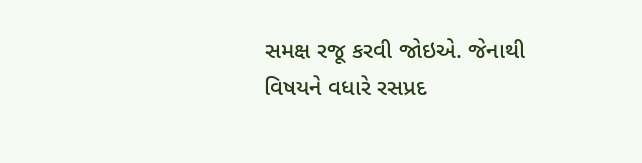સમક્ષ રજૂ કરવી જોઇએ. જેનાથી વિષયને વધારે રસપ્રદ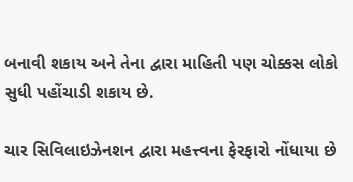બનાવી શકાય અને તેના દ્વારા માહિતી પણ ચોક્કસ લોકો સુધી પહોંચાડી શકાય છે.

ચાર સિવિલાઇઝેનશન દ્વારા મહત્ત્વના ફેરફારો નોંધાયા છે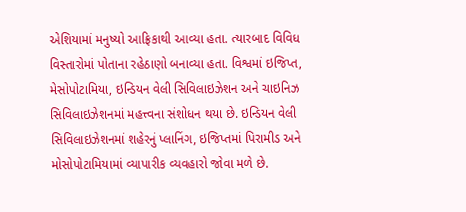એશિયામાં મનુષ્યો આફ્રિકાથી આવ્યા હતા. ત્યારબાદ વિવિધ વિસ્તારોમાં પોતાના રહેઠાણો બનાવ્યા હતા. વિશ્વમાં ઇજિપ્ત, મેસોપોટામિયા, ઇન્ડિયન વેલી સિવિલાઇઝેશન અને ચાઇનિઝ સિવિલાઇઝેશનમાં મહત્ત્વના સંશોધન થયા છે. ઇન્ડિયન વેલી સિવિલાઇઝેશનમાં શહેરનું પ્લાનિંગ, ઇજિપ્તમાં પિરામીડ અને મોસોપોટામિયામાં વ્યાપારીક વ્યવહારો જોવા મળે છે.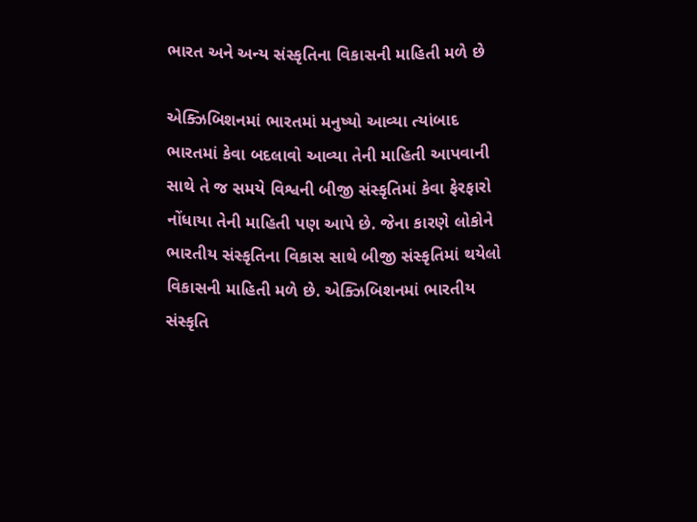ભારત અને અન્ય સંસ્કૃતિના વિકાસની માહિતી મળે છે

એક્ઝિબિશનમાં ભારતમાં મનુષ્યો આવ્યા ત્યાંબાદ ભારતમાં કેવા બદલાવો આવ્યા તેની માહિતી આપવાની સાથે તે જ સમયે વિશ્વની બીજી સંસ્કૃતિમાં કેવા ફેરફારો નોંધાયા તેની માહિતી પણ આપે છે. જેના કારણે લોકોને ભારતીય સંસ્કૃતિના વિકાસ સાથે બીજી સંસ્કૃતિમાં થયેલો વિકાસની માહિતી મળે છે. એક્ઝિબિશનમાં ભારતીય સંસ્કૃતિ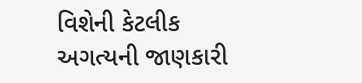વિશેની કેટલીક અગત્યની જાણકારી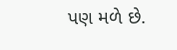પણ મળે છે.